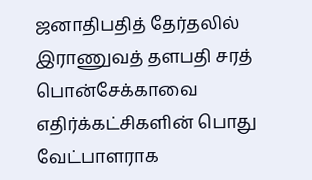ஜனாதிபதித் தேர்தலில் இராணுவத் தளபதி சரத் பொன்சேக்காவை எதிர்க்கட்சிகளின் பொது வேட்பாளராக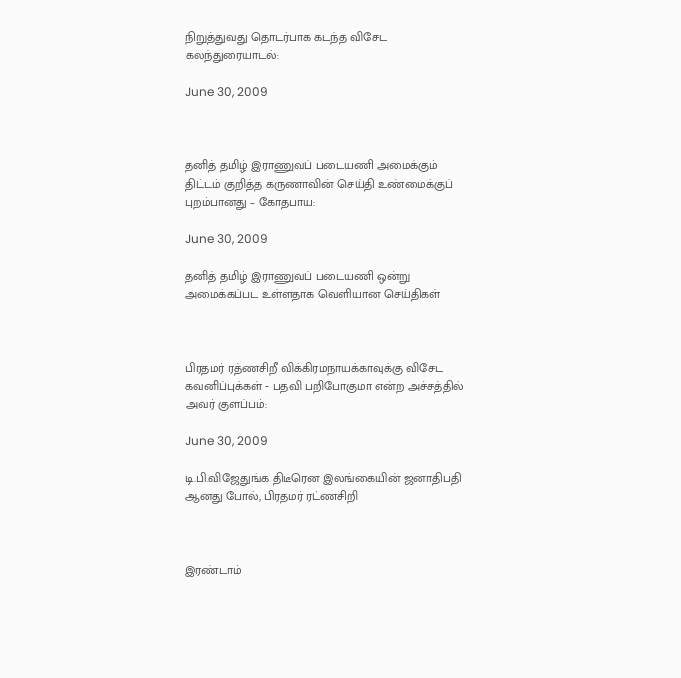நிறுத்துவது தொடர்பாக கடந்த விசேட கலந்துரையாடல்:

June 30, 2009



தனித் தமிழ் இராணுவப் படையணி அமைக்கும் திட்டம் குறித்த கருணாவின் செய்தி உண்மைக்குப் புறம்பானது – கோதபாய:

June 30, 2009

தனித் தமிழ் இராணுவப் படையணி ஒன்று அமைக்கப்பட உள்ளதாக வெளியான செய்திகள்



பிரதமர் ரத்ணசிறீ விக்கிரமநாயக்காவுக்கு விசேட கவனிப்புக்கள் ‐ பதவி பறிபோகுமா என்ற அச்சத்தில் அவர் குளப்பம்:

June 30, 2009

டி.பி.விஜேதுங்க திடீரென இலங்கையின் ஜனாதிபதி ஆனது போல், பிரதமர் ரட்ணசிறி



இரண்டாம்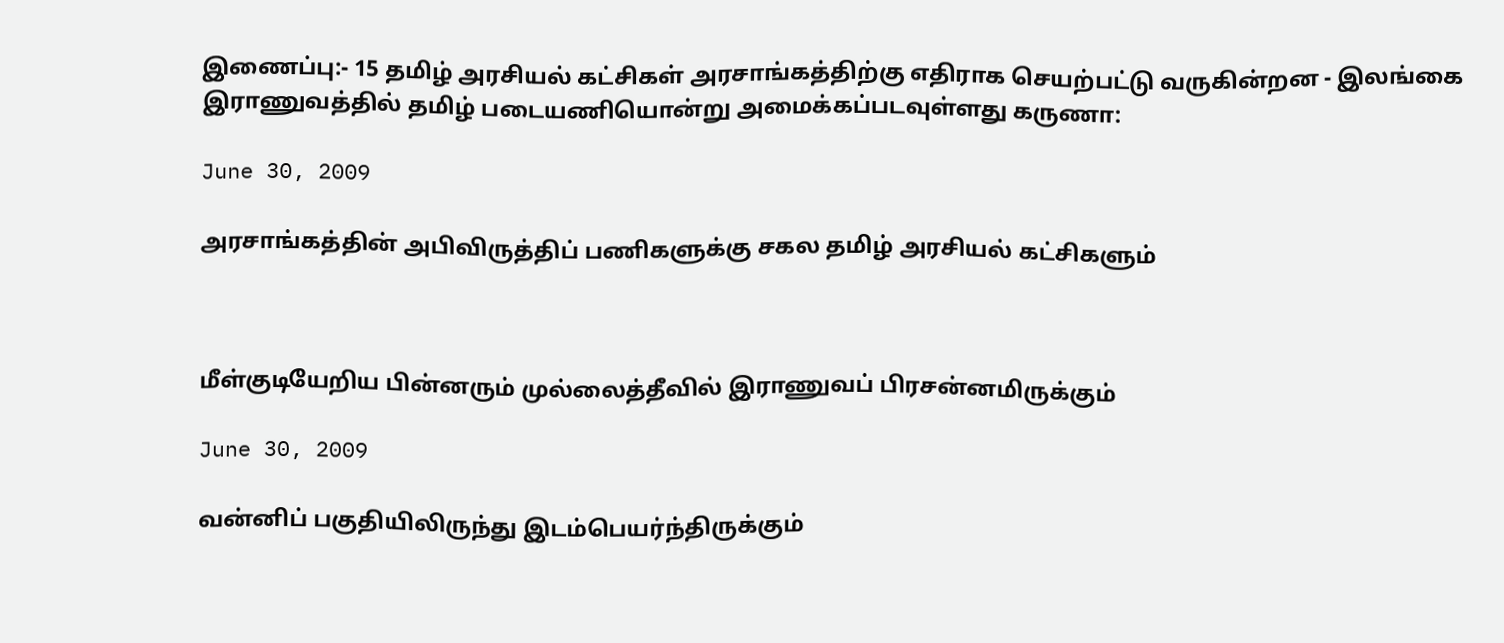இணைப்பு:‐ 15 தமிழ் அரசியல் கட்சிகள் அரசாங்கத்திற்கு எதிராக செயற்பட்டு வருகின்றன ‐ இலங்கை இராணுவத்தில் தமிழ் படையணியொன்று அமைக்கப்படவுள்ளது கருணா:

June 30, 2009

அரசாங்கத்தின் அபிவிருத்திப் பணிகளுக்கு சகல தமிழ் அரசியல் கட்சிகளும்



மீள்குடியேறிய பின்னரும் முல்லைத்தீவில் இராணுவப் பிரசன்னமிருக்கும்

June 30, 2009

வன்னிப் பகுதியிலிருந்து இடம்பெயர்ந்திருக்கும்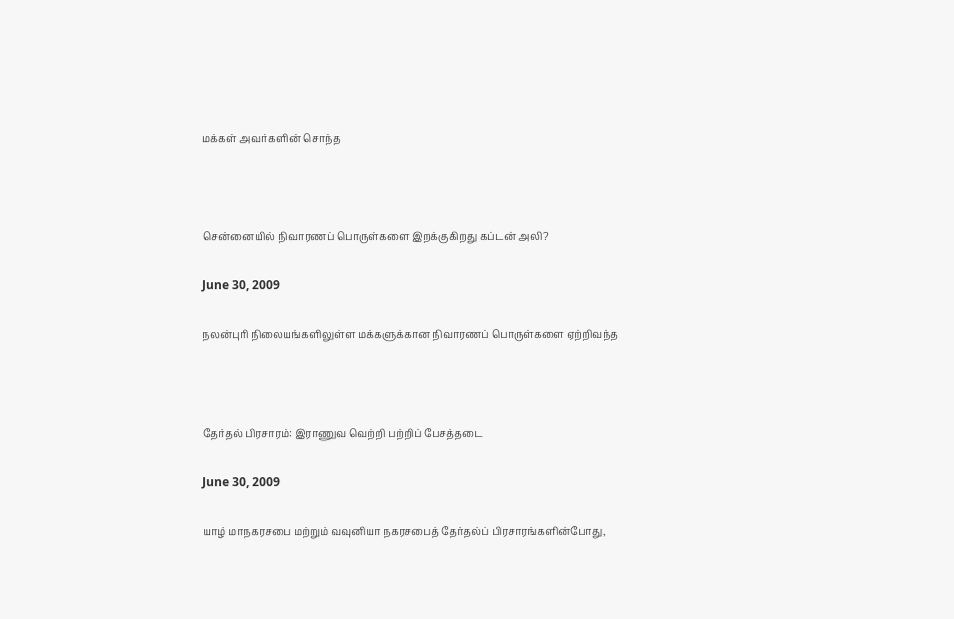மக்கள் அவர்களின் சொந்த



சென்னையில் நிவாரணப் பொருள்களை இறக்குகிறது கப்டன் அலி?

June 30, 2009

நலன்புரி நிலையங்களிலுள்ள மக்களுக்கான நிவாரணப் பொருள்களை ஏற்றிவந்த



தேர்தல் பிரசாரம்: இராணுவ வெற்றி பற்றிப் பேசத்தடை

June 30, 2009

யாழ் மாநகரசபை மற்றும் வவுனியா நகரசபைத் தேர்தல்ப் பிரசாரங்களின்போது,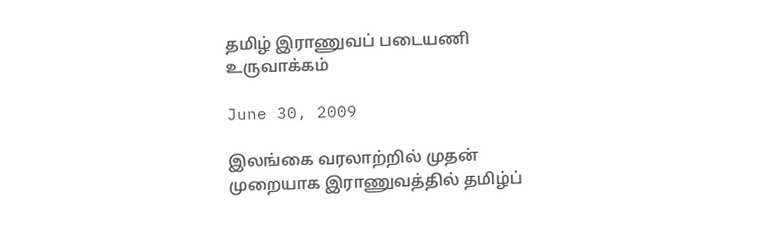தமிழ் இராணுவப் படையணி உருவாக்கம்

June 30, 2009

இலங்கை வரலாற்றில் முதன் முறையாக இராணுவத்தில் தமிழ்ப்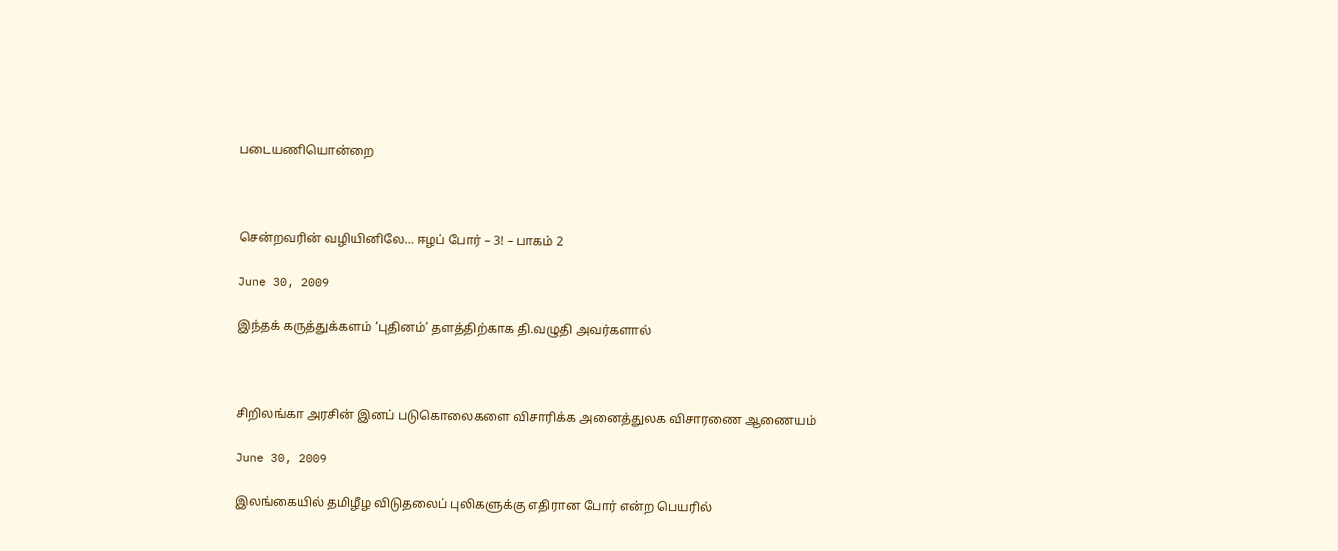படையணியொன்றை



சென்றவரின் வழியினிலே… ஈழப் போர் – 3! – பாகம் 2

June 30, 2009

இந்தக் கருத்துக்களம் ‘புதினம்’ தளத்திற்காக தி.வழுதி அவர்களால்



சிறிலங்கா அரசின் இனப் படுகொலைகளை விசாரிக்க அனைத்துலக விசாரணை ஆணையம்

June 30, 2009

இலங்கையில் தமிழீழ விடுதலைப் புலிகளுக்கு எதிரான போர் என்ற பெயரில்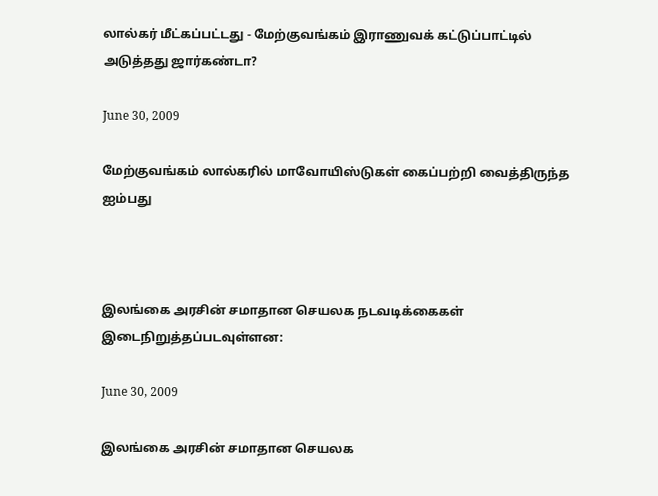லால்கர் மீட்கப்பட்டது ‐ மேற்குவங்கம் இராணுவக் கட்டுப்பாட்டில் அடுத்தது ஜார்கண்டா?

June 30, 2009

மேற்குவங்கம் லால்கரில் மாவோயிஸ்டுகள் கைப்பற்றி வைத்திருந்த ஐம்பது



இலங்கை அரசின் சமாதான செயலக நடவடிக்கைகள் இடைநிறுத்தப்படவுள்ளன:

June 30, 2009

இலங்கை அரசின் சமாதான செயலக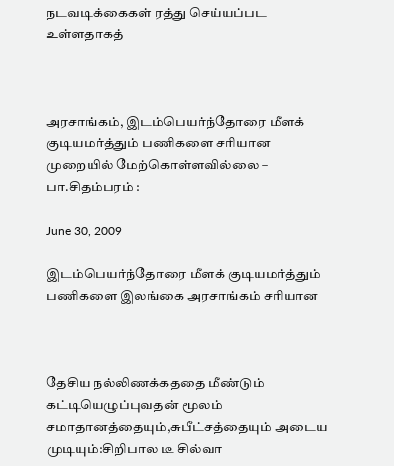நடவடிக்கைகள் ரத்து செய்யப்பட உள்ளதாகத்



அரசாங்கம், இடம்பெயர்ந்தோரை மீளக் குடியமர்த்தும் பணிகளை சரியான முறையில் மேற்கொள்ளவில்லை – பா.சிதம்பரம் :

June 30, 2009

இடம்பெயர்ந்தோரை மீளக் குடியமர்த்தும் பணிகளை இலங்கை அரசாங்கம் சரியான



தேசிய நல்லிணக்கததை மீண்டும் கட்டியெழுப்புவதன் மூலம் சமாதானத்தையும்,சுபீட்சத்தையும் அடைய முடியும்:சிறிபால டீ சில்வா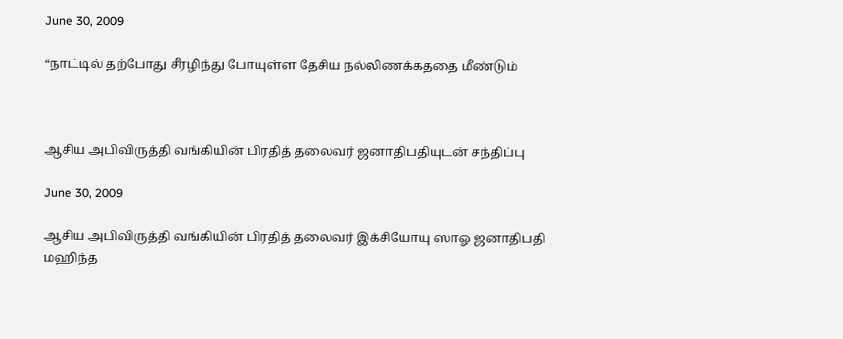June 30, 2009

“நாட்டில் தற்போது சீரழிந்து போயுள்ள தேசிய நல்லிணக்கததை மீண்டும்



ஆசிய அபிவிருத்தி வங்கியின் பிரதித் தலைவர் ஜனாதிபதியுடன் சந்திப்பு

June 30, 2009

ஆசிய அபிவிருத்தி வங்கியின் பிரதித் தலைவர் இக்சியோயு ஸாஓ ஜனாதிபதி மஹிந்த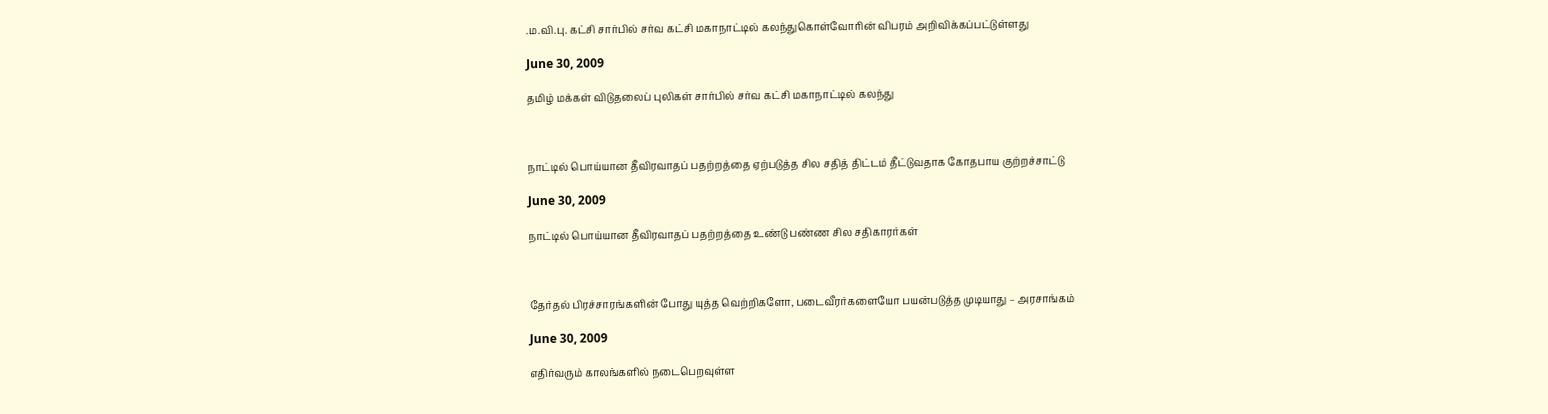.ம.வி.பு. கட்சி சார்பில் சர்வ கட்சி மகாநாட்டில் கலந்துகொள்வோரின் விபரம் அறிவிக்கப்பட்டுள்ளது

June 30, 2009

தமிழ் மக்கள் விடுதலைப் புலிகள் சார்பில் சர்வ கட்சி மகாநாட்டில் கலந்து



நாட்டில் பொய்யான தீவிரவாதப் பதற்றத்தை ஏற்படுத்த சில சதித் திட்டம் தீட்டுவதாக கோதபாய குற்றச்சாட்டு

June 30, 2009

நாட்டில் பொய்யான தீவிரவாதப் பதற்றத்தை உண்டு பண்ண சில சதிகாரர்கள்



தேர்தல் பிரச்சாரங்களின் போது யுத்த வெற்றிகளோ, படைவீரர்களையோ பயன்படுத்த முடியாது – அரசாங்கம்

June 30, 2009

எதிர்வரும் காலங்களில் நடைபெறவுள்ள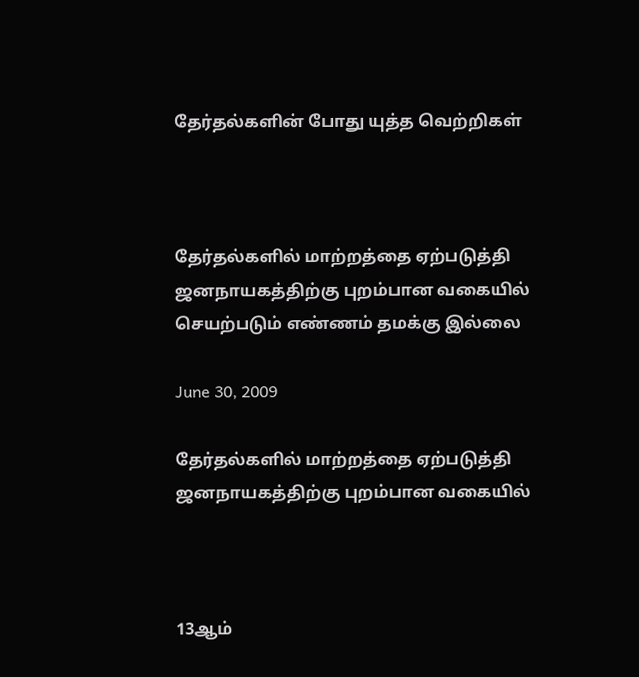தேர்தல்களின் போது யுத்த வெற்றிகள்



தேர்தல்களில் மாற்றத்தை ஏற்படுத்தி ஜனநாயகத்திற்கு புறம்பான வகையில் செயற்படும் எண்ணம் தமக்கு இல்லை

June 30, 2009

தேர்தல்களில் மாற்றத்தை ஏற்படுத்தி ஜனநாயகத்திற்கு புறம்பான வகையில்



13ஆம்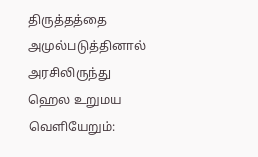திருத்தத்தை அமுல்படுத்தினால் அரசிலிருந்து ஹெல உறுமய வெளியேறும்: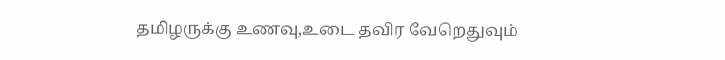தமிழருக்கு உணவு,உடை தவிர வேறெதுவும்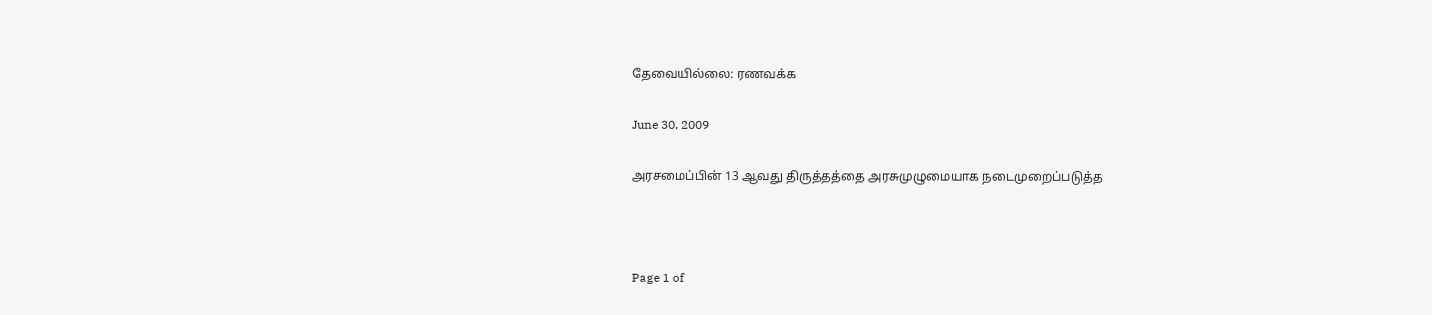தேவையில்லை: ரணவக்க

June 30, 2009

அரசமைப்பின் 13 ஆவது திருத்தத்தை அரசுமுழுமையாக நடைமுறைப்படுத்த



Page 1 of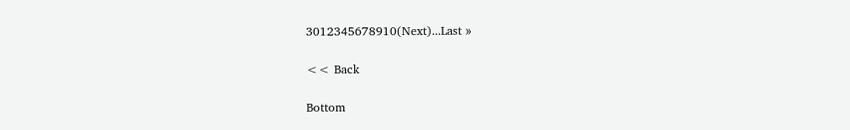3012345678910(Next)...Last »

<< Back

Bottom